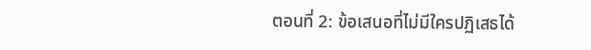ตอนที่ 2: ข้อเสนอที่ไม่มีใครปฏิเสธได้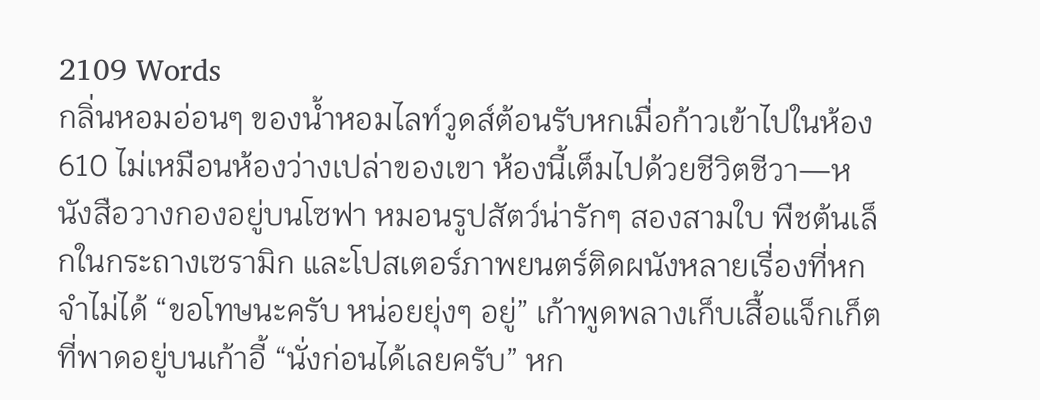2109 Words
กลิ่นหอมอ่อนๆ ของน้ำหอมไลท์วูดส์ต้อนรับหกเมื่อก้าวเข้าไปในห้อง 610 ไม่เหมือนห้องว่างเปล่าของเขา ห้องนี้เต็มไปด้วยชีวิตชีวา—หนังสือวางกองอยู่บนโซฟา หมอนรูปสัตว์น่ารักๆ สองสามใบ พืชต้นเล็กในกระถางเซรามิก และโปสเตอร์ภาพยนตร์ติดผนังหลายเรื่องที่หกจำไม่ได้ “ขอโทษนะครับ หน่อยยุ่งๆ อยู่” เก้าพูดพลางเก็บเสื้อแจ็กเก็ตที่พาดอยู่บนเก้าอี้ “นั่งก่อนได้เลยครับ” หก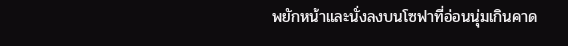พยักหน้าและนั่งลงบนโซฟาที่อ่อนนุ่มเกินคาด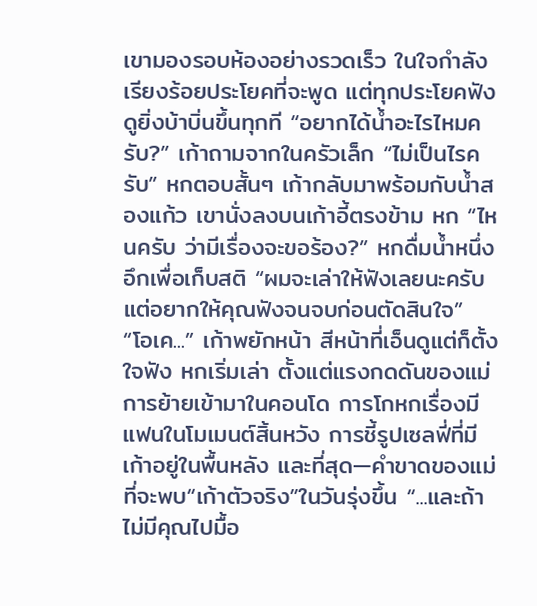เขามองรอบห้องอย่างรวดเร็ว ในใจกำลังเรียงร้อยประโยคที่จะพูด แต่ทุกประโยคฟังดูยิ่งบ้าบิ่นขึ้นทุกที “อยากได้น้ำอะไรไหมครับ?” เก้าถามจากในครัวเล็ก “ไม่เป็นไรครับ” หกตอบสั้นๆ เก้ากลับมาพร้อมกับน้ำสองแก้ว เขานั่งลงบนเก้าอี้ตรงข้าม หก “ไหนครับ ว่ามีเรื่องจะขอร้อง?” หกดื่มน้ำหนึ่งอึกเพื่อเก็บสติ “ผมจะเล่าให้ฟังเลยนะครับ แต่อยากให้คุณฟังจนจบก่อนตัดสินใจ” “โอเค...” เก้าพยักหน้า สีหน้าที่เอ็นดูแต่ก็ตั้งใจฟัง หกเริ่มเล่า ตั้งแต่แรงกดดันของแม่ การย้ายเข้ามาในคอนโด การโกหกเรื่องมีแฟนในโมเมนต์สิ้นหวัง การชี้รูปเซลฟี่ที่มีเก้าอยู่ในพื้นหลัง และที่สุด—คำขาดของแม่ที่จะพบ“เก้าตัวจริง”ในวันรุ่งขึ้น “...และถ้าไม่มีคุณไปมื้อ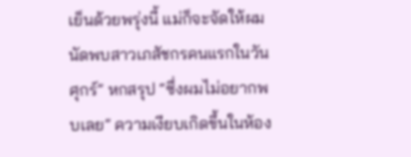เย็นด้วยพรุ่งนี้ แม่ก็จะจัดให้ผมนัดพบสาวเภสัชกรคนแรกในวันศุกร์” หกสรุป “ซึ่งผมไม่อยากพบเลย” ความเงียบเกิดขึ้นในห้อง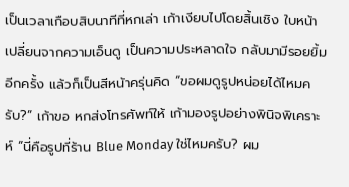เป็นเวลาเกือบสิบนาทีที่หกเล่า เก้าเงียบไปโดยสิ้นเชิง ใบหน้าเปลี่ยนจากความเอ็นดู เป็นความประหลาดใจ กลับมามีรอยยิ้มอีกครั้ง แล้วก็เป็นสีหน้าครุ่นคิด “ขอผมดูรูปหน่อยได้ไหมครับ?” เก้าขอ หกส่งโทรศัพท์ให้ เก้ามองรูปอย่างพินิจพิเคราะห์ “นี่คือรูปที่ร้าน Blue Monday ใช่ไหมครับ? ผม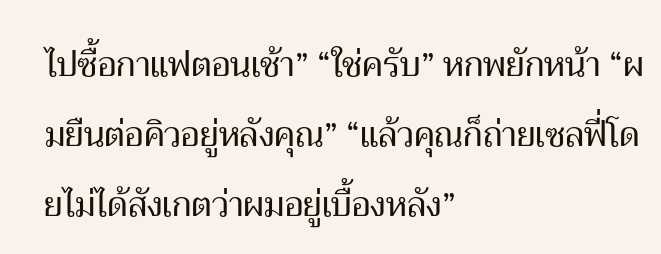ไปซื้อกาแฟตอนเช้า” “ใช่ครับ” หกพยักหน้า “ผมยืนต่อคิวอยู่หลังคุณ” “แล้วคุณก็ถ่ายเซลฟี่โดยไม่ได้สังเกตว่าผมอยู่เบื้องหลัง”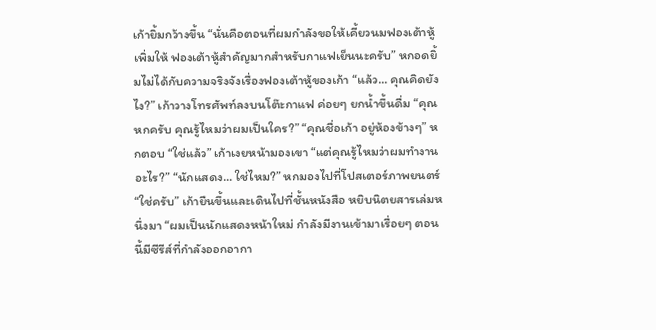เก้ายิ้มกว้างขึ้น “นั่นคือตอนที่ผมกำลังขอให้เคี้ยวนมฟองเต้าหู้เพิ่มให้ ฟองเต้าหู้สำคัญมากสำหรับกาแฟเย็นนะครับ” หกอดยิ้มไม่ได้กับความจริงจังเรื่องฟองเต้าหู้ของเก้า “แล้ว... คุณคิดยังไง?” เก้าวางโทรศัพท์ลงบนโต๊ะกาแฟ ค่อยๆ ยกน้ำขึ้นดื่ม “คุณหกครับ คุณรู้ไหมว่าผมเป็นใคร?” “คุณชื่อเก้า อยู่ห้องข้างๆ” หกตอบ “ใช่แล้ว” เก้าเงยหน้ามองเขา “แต่คุณรู้ไหมว่าผมทำงานอะไร?” “นักแสดง... ใช่ไหม?” หกมองไปที่โปสเตอร์ภาพยนตร์ “ใช่ครับ” เก้ายืนขึ้นและเดินไปที่ชั้นหนังสือ หยิบนิตยสารเล่มหนึ่งมา “ผมเป็นนักแสดงหน้าใหม่ กำลังมีงานเข้ามาเรื่อยๆ ตอนนี้มีซีรีส์ที่กำลังออกอากา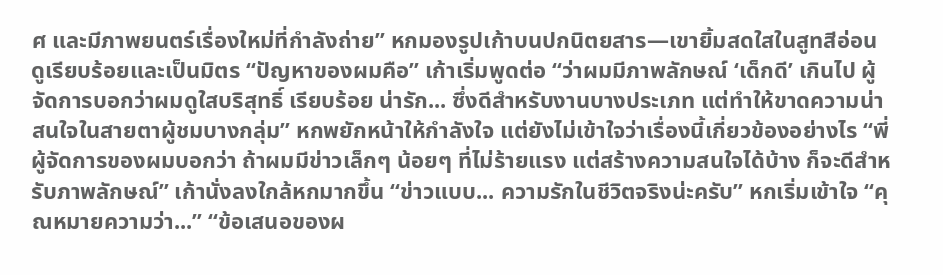ศ และมีภาพยนตร์เรื่องใหม่ที่กำลังถ่าย” หกมองรูปเก้าบนปกนิตยสาร—เขายิ้มสดใสในสูทสีอ่อน ดูเรียบร้อยและเป็นมิตร “ปัญหาของผมคือ” เก้าเริ่มพูดต่อ “ว่าผมมีภาพลักษณ์ ‘เด็กดี’ เกินไป ผู้จัดการบอกว่าผมดูใสบริสุทธิ์ เรียบร้อย น่ารัก... ซึ่งดีสำหรับงานบางประเภท แต่ทำให้ขาดความน่าสนใจในสายตาผู้ชมบางกลุ่ม” หกพยักหน้าให้กำลังใจ แต่ยังไม่เข้าใจว่าเรื่องนี้เกี่ยวข้องอย่างไร “พี่ผู้จัดการของผมบอกว่า ถ้าผมมีข่าวเล็กๆ น้อยๆ ที่ไม่ร้ายแรง แต่สร้างความสนใจได้บ้าง ก็จะดีสำหรับภาพลักษณ์” เก้านั่งลงใกล้หกมากขึ้น “ข่าวแบบ... ความรักในชีวิตจริงน่ะครับ” หกเริ่มเข้าใจ “คุณหมายความว่า...” “ข้อเสนอของผ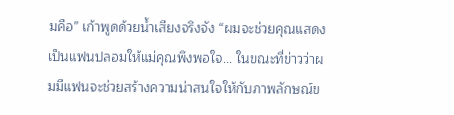มคือ” เก้าพูดด้วยน้ำเสียงจริงจัง “ผมจะช่วยคุณแสดงเป็นแฟนปลอมให้แม่คุณพึงพอใจ... ในขณะที่ข่าวว่าผมมีแฟนจะช่วยสร้างความน่าสนใจให้กับภาพลักษณ์ข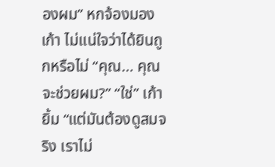องผม” หกจ้องมองเก้า ไม่แน่ใจว่าได้ยินถูกหรือไม่ “คุณ... คุณจะช่วยผม?” “ใช่” เก้ายิ้ม “แต่มันต้องดูสมจริง เราไม่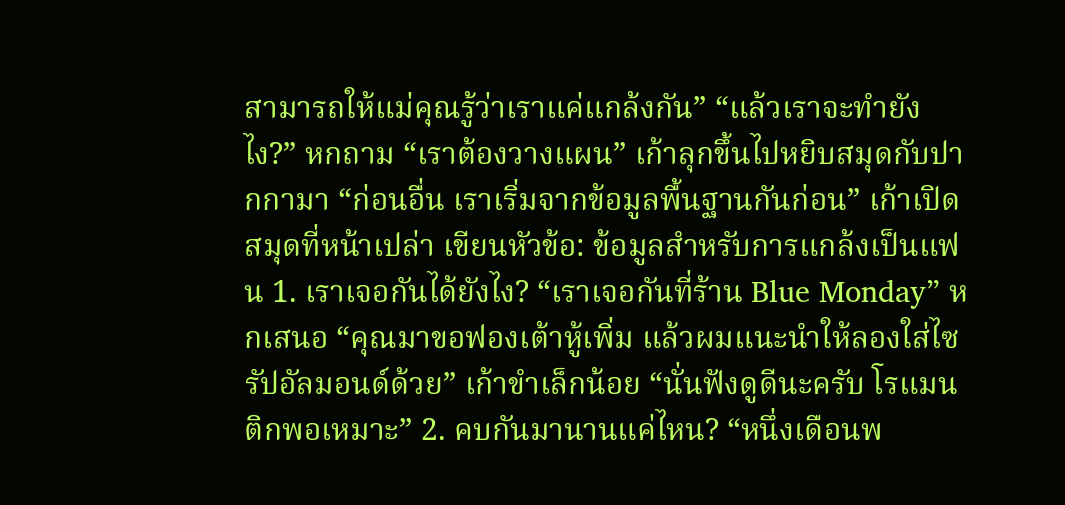สามารถให้แม่คุณรู้ว่าเราแค่แกล้งกัน” “แล้วเราจะทำยังไง?” หกถาม “เราต้องวางแผน” เก้าลุกขึ้นไปหยิบสมุดกับปากกามา “ก่อนอื่น เราเริ่มจากข้อมูลพื้นฐานกันก่อน” เก้าเปิดสมุดที่หน้าเปล่า เขียนหัวข้อ: ข้อมูลสำหรับการแกล้งเป็นแฟน 1. เราเจอกันได้ยังไง? “เราเจอกันที่ร้าน Blue Monday” หกเสนอ “คุณมาขอฟองเต้าหู้เพิ่ม แล้วผมแนะนำให้ลองใส่ไซรัปอัลมอนด์ด้วย” เก้าขำเล็กน้อย “นั่นฟังดูดีนะครับ โรแมนติกพอเหมาะ” 2. คบกันมานานแค่ไหน? “หนึ่งเดือนพ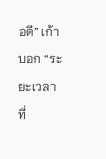อดี” เก้าบอก “ระยะเวลาที่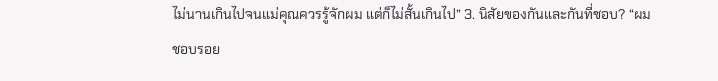ไม่นานเกินไปจนแม่คุณควรรู้จักผม แต่ก็ไม่สั้นเกินไป” 3. นิสัยของกันและกันที่ชอบ? “ผมชอบรอย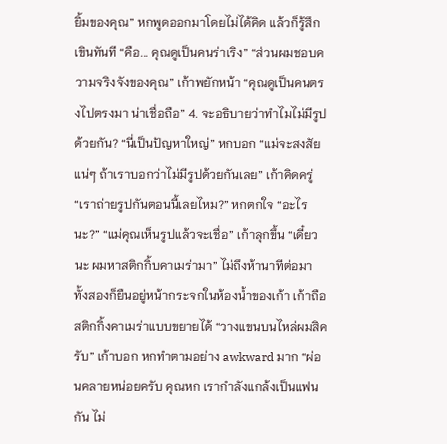ยิ้มของคุณ” หกพูดออกมาโดยไม่ได้คิด แล้วก็รู้สึกเขินทันที “คือ... คุณดูเป็นคนร่าเริง” “ส่วนผมชอบความจริงจังของคุณ” เก้าพยักหน้า “คุณดูเป็นคนตรงไปตรงมา น่าเชื่อถือ” 4. จะอธิบายว่าทำไมไม่มีรูปด้วยกัน? “นี่เป็นปัญหาใหญ่” หกบอก “แม่จะสงสัยแน่ๆ ถ้าเราบอกว่าไม่มีรูปด้วยกันเลย” เก้าคิดครู่ “เราถ่ายรูปกันตอนนี้เลยไหม?” หกตกใจ “อะไรนะ?” “แม่คุณเห็นรูปแล้วจะเชื่อ” เก้าลุกขึ้น “เดี๋ยวนะ ผมหาสติกกิ้บคาเมร่ามา” ไม่ถึงห้านาทีต่อมา ทั้งสองก็ยืนอยู่หน้ากระจกในห้องน้ำของเก้า เก้าถือสติกกิ้งคาเมร่าแบบขยายได้ “วางแขนบนไหล่ผมสิครับ” เก้าบอก หกทำตามอย่าง awkward มาก “ผ่อนคลายหน่อยครับ คุณหก เรากำลังแกล้งเป็นแฟนกัน ไม่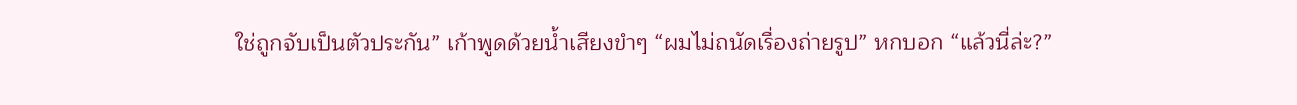ใช่ถูกจับเป็นตัวประกัน” เก้าพูดด้วยน้ำเสียงขำๆ “ผมไม่ถนัดเรื่องถ่ายรูป” หกบอก “แล้วนี่ล่ะ?”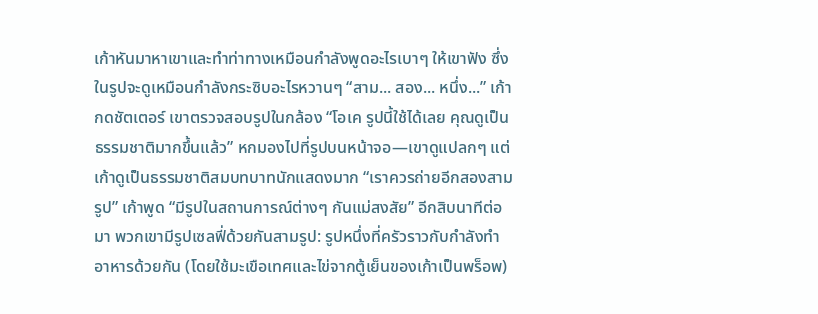เก้าหันมาหาเขาและทำท่าทางเหมือนกำลังพูดอะไรเบาๆ ให้เขาฟัง ซึ่งในรูปจะดูเหมือนกำลังกระซิบอะไรหวานๆ “สาม... สอง... หนึ่ง...” เก้ากดชัตเตอร์ เขาตรวจสอบรูปในกล้อง “โอเค รูปนี้ใช้ได้เลย คุณดูเป็นธรรมชาติมากขึ้นแล้ว” หกมองไปที่รูปบนหน้าจอ—เขาดูแปลกๆ แต่เก้าดูเป็นธรรมชาติสมบทบาทนักแสดงมาก “เราควรถ่ายอีกสองสามรูป” เก้าพูด “มีรูปในสถานการณ์ต่างๆ กันแม่สงสัย” อีกสิบนาทีต่อมา พวกเขามีรูปเซลฟี่ด้วยกันสามรูป: รูปหนึ่งที่ครัวราวกับกำลังทำอาหารด้วยกัน (โดยใช้มะเขือเทศและไข่จากตู้เย็นของเก้าเป็นพร็อพ)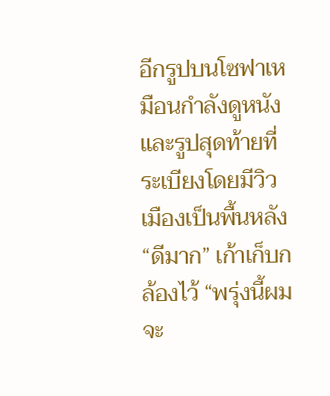อีกรูปบนโซฟาเหมือนกำลังดูหนัง และรูปสุดท้ายที่ระเบียงโดยมีวิวเมืองเป็นพื้นหลัง “ดีมาก” เก้าเก็บกล้องไว้ “พรุ่งนี้ผมจะ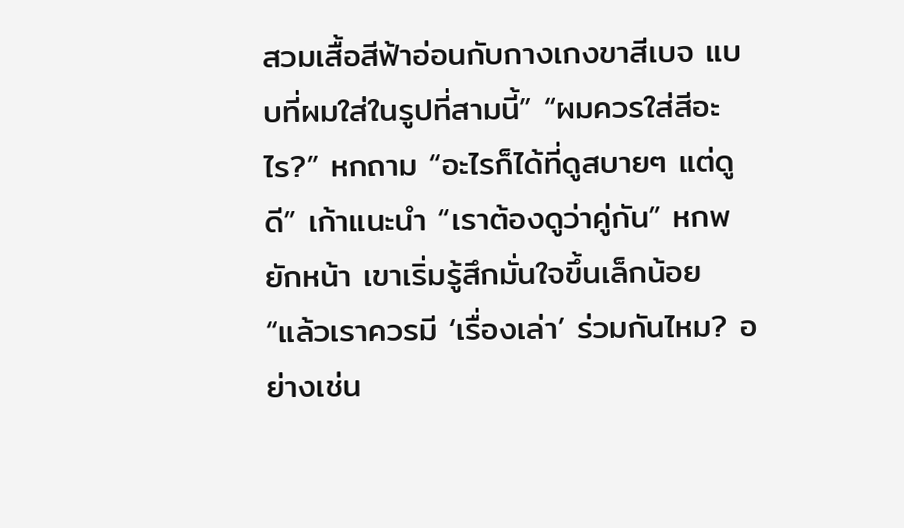สวมเสื้อสีฟ้าอ่อนกับกางเกงขาสีเบจ แบบที่ผมใส่ในรูปที่สามนี้” “ผมควรใส่สีอะไร?” หกถาม “อะไรก็ได้ที่ดูสบายๆ แต่ดูดี” เก้าแนะนำ “เราต้องดูว่าคู่กัน” หกพยักหน้า เขาเริ่มรู้สึกมั่นใจขึ้นเล็กน้อย “แล้วเราควรมี ‘เรื่องเล่า’ ร่วมกันไหม? อย่างเช่น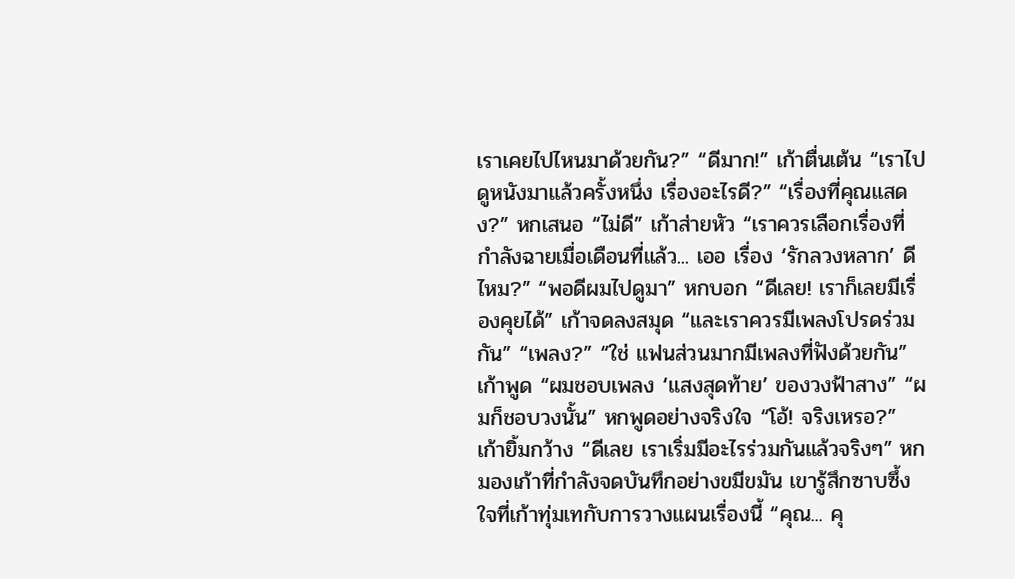เราเคยไปไหนมาด้วยกัน?” “ดีมาก!” เก้าตื่นเต้น “เราไปดูหนังมาแล้วครั้งหนึ่ง เรื่องอะไรดี?” “เรื่องที่คุณแสดง?” หกเสนอ “ไม่ดี” เก้าส่ายหัว “เราควรเลือกเรื่องที่กำลังฉายเมื่อเดือนที่แล้ว... เออ เรื่อง ‘รักลวงหลาก’ ดีไหม?” “พอดีผมไปดูมา” หกบอก “ดีเลย! เราก็เลยมีเรื่องคุยได้” เก้าจดลงสมุด “และเราควรมีเพลงโปรดร่วมกัน” “เพลง?” “ใช่ แฟนส่วนมากมีเพลงที่ฟังด้วยกัน” เก้าพูด “ผมชอบเพลง ‘แสงสุดท้าย’ ของวงฟ้าสาง” “ผมก็ชอบวงนั้น” หกพูดอย่างจริงใจ “โอ้! จริงเหรอ?” เก้ายิ้มกว้าง “ดีเลย เราเริ่มมีอะไรร่วมกันแล้วจริงๆ” หกมองเก้าที่กำลังจดบันทึกอย่างขมีขมัน เขารู้สึกซาบซึ้งใจที่เก้าทุ่มเทกับการวางแผนเรื่องนี้ “คุณ... คุ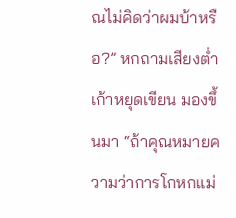ณไม่คิดว่าผมบ้าหรือ?” หกถามเสียงต่ำ เก้าหยุดเขียน มองขึ้นมา “ถ้าคุณหมายความว่าการโกหกแม่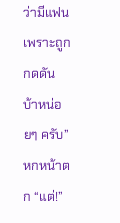ว่ามีแฟนเพราะถูกกดดัน บ้าหน่อยๆ ครับ” หกหน้าตก “แต่!”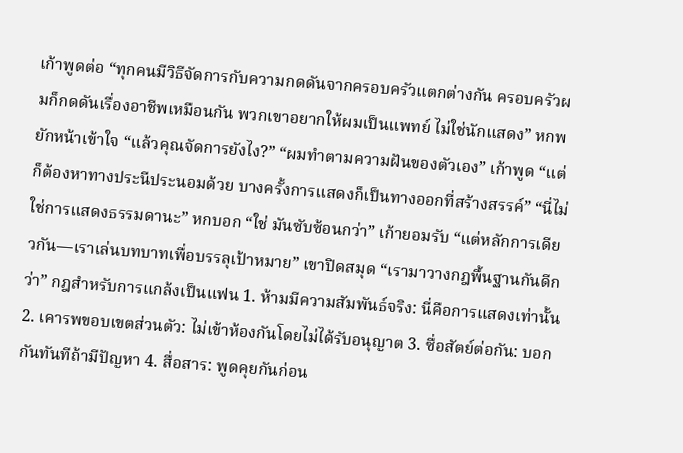เก้าพูดต่อ “ทุกคนมีวิธีจัดการกับความกดดันจากครอบครัวแตกต่างกัน ครอบครัวผมก็กดดันเรื่องอาชีพเหมือนกัน พวกเขาอยากให้ผมเป็นแพทย์ ไม่ใช่นักแสดง” หกพยักหน้าเข้าใจ “แล้วคุณจัดการยังไง?” “ผมทำตามความฝันของตัวเอง” เก้าพูด “แต่ก็ต้องหาทางประนีประนอมด้วย บางครั้งการแสดงก็เป็นทางออกที่สร้างสรรค์” “นี่ไม่ใช่การแสดงธรรมดานะ” หกบอก “ใช่ มันซับซ้อนกว่า” เก้ายอมรับ “แต่หลักการเดียวกัน—เราเล่นบทบาทเพื่อบรรลุเป้าหมาย” เขาปิดสมุด “เรามาวางกฎพื้นฐานกันดีกว่า” กฎสำหรับการแกล้งเป็นแฟน 1. ห้ามมีความสัมพันธ์จริง: นี่คือการแสดงเท่านั้น 2. เคารพขอบเขตส่วนตัว: ไม่เข้าห้องกันโดยไม่ได้รับอนุญาต 3. ซื่อสัตย์ต่อกัน: บอกกันทันทีถ้ามีปัญหา 4. สื่อสาร: พูดคุยกันก่อน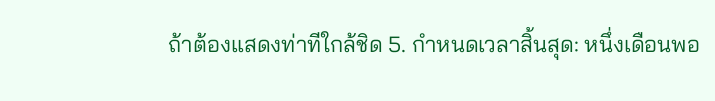ถ้าต้องแสดงท่าทีใกล้ชิด 5. กำหนดเวลาสิ้นสุด: หนึ่งเดือนพอ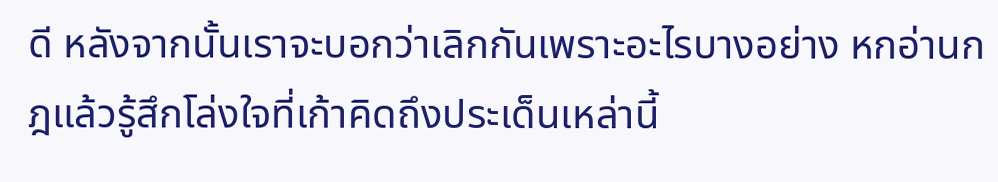ดี หลังจากนั้นเราจะบอกว่าเลิกกันเพราะอะไรบางอย่าง หกอ่านกฎแล้วรู้สึกโล่งใจที่เก้าคิดถึงประเด็นเหล่านี้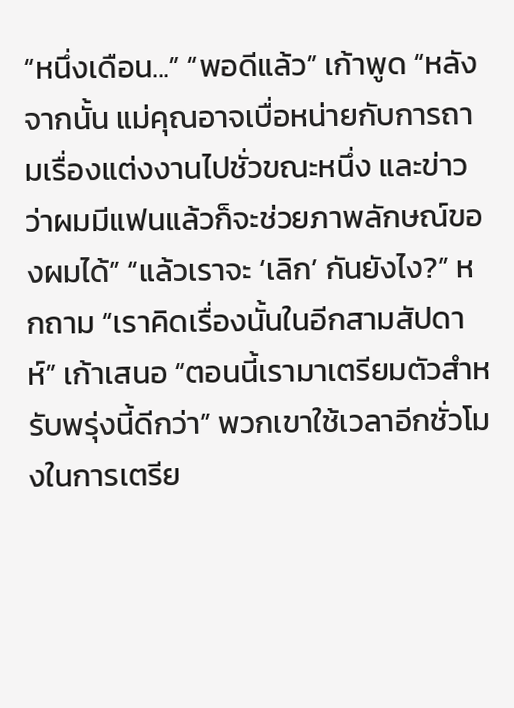“หนึ่งเดือน...” “พอดีแล้ว” เก้าพูด “หลังจากนั้น แม่คุณอาจเบื่อหน่ายกับการถามเรื่องแต่งงานไปชั่วขณะหนึ่ง และข่าวว่าผมมีแฟนแล้วก็จะช่วยภาพลักษณ์ของผมได้” “แล้วเราจะ ‘เลิก’ กันยังไง?” หกถาม “เราคิดเรื่องนั้นในอีกสามสัปดาห์” เก้าเสนอ “ตอนนี้เรามาเตรียมตัวสำหรับพรุ่งนี้ดีกว่า” พวกเขาใช้เวลาอีกชั่วโมงในการเตรีย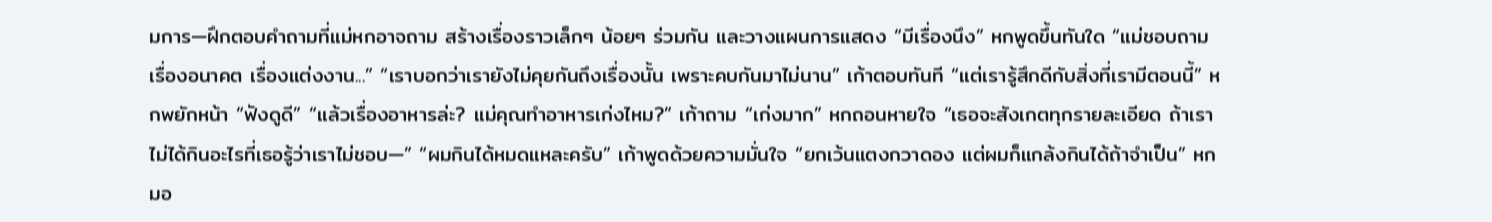มการ—ฝึกตอบคำถามที่แม่หกอาจถาม สร้างเรื่องราวเล็กๆ น้อยๆ ร่วมกัน และวางแผนการแสดง “มีเรื่องนึง” หกพูดขึ้นทันใด “แม่ชอบถามเรื่องอนาคต เรื่องแต่งงาน...” “เราบอกว่าเรายังไม่คุยกันถึงเรื่องนั้น เพราะคบกันมาไม่นาน” เก้าตอบทันที “แต่เรารู้สึกดีกับสิ่งที่เรามีตอนนี้” หกพยักหน้า “ฟังดูดี” “แล้วเรื่องอาหารล่ะ? แม่คุณทำอาหารเก่งไหม?” เก้าถาม “เก่งมาก” หกถอนหายใจ “เธอจะสังเกตทุกรายละเอียด ถ้าเราไม่ได้กินอะไรที่เธอรู้ว่าเราไม่ชอบ—” “ผมกินได้หมดแหละครับ” เก้าพูดด้วยความมั่นใจ “ยกเว้นแตงกวาดอง แต่ผมก็แกล้งกินได้ถ้าจำเป็น” หกมอ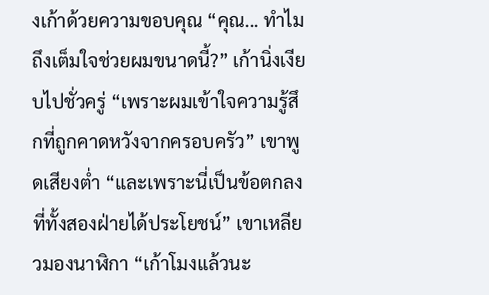งเก้าด้วยความขอบคุณ “คุณ... ทำไมถึงเต็มใจช่วยผมขนาดนี้?” เก้านิ่งเงียบไปชั่วครู่ “เพราะผมเข้าใจความรู้สึกที่ถูกคาดหวังจากครอบครัว” เขาพูดเสียงต่ำ “และเพราะนี่เป็นข้อตกลงที่ทั้งสองฝ่ายได้ประโยชน์” เขาเหลียวมองนาฬิกา “เก้าโมงแล้วนะ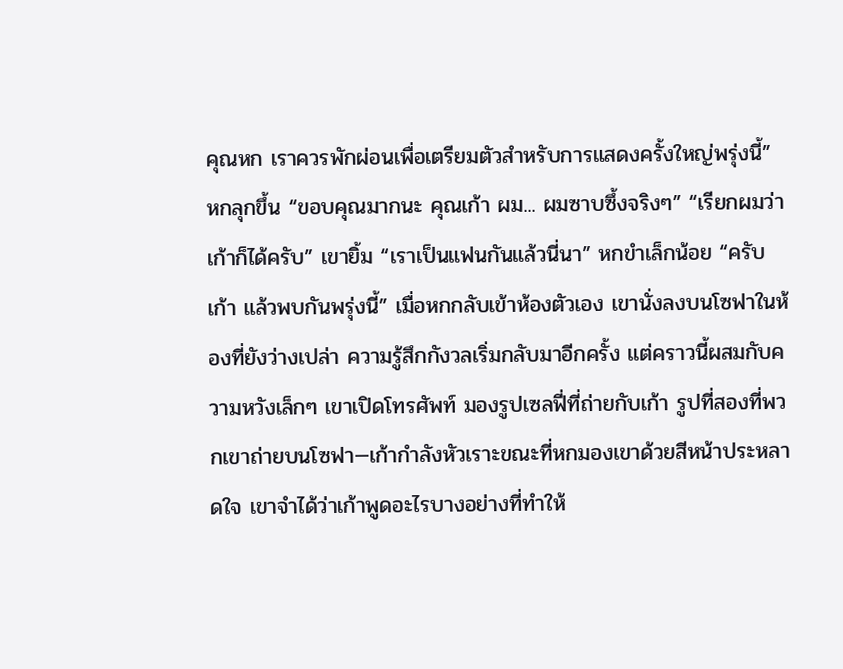คุณหก เราควรพักผ่อนเพื่อเตรียมตัวสำหรับการแสดงครั้งใหญ่พรุ่งนี้” หกลุกขึ้น “ขอบคุณมากนะ คุณเก้า ผม... ผมซาบซึ้งจริงๆ” “เรียกผมว่าเก้าก็ได้ครับ” เขายิ้ม “เราเป็นแฟนกันแล้วนี่นา” หกขำเล็กน้อย “ครับ เก้า แล้วพบกันพรุ่งนี้” เมื่อหกกลับเข้าห้องตัวเอง เขานั่งลงบนโซฟาในห้องที่ยังว่างเปล่า ความรู้สึกกังวลเริ่มกลับมาอีกครั้ง แต่คราวนี้ผสมกับความหวังเล็กๆ เขาเปิดโทรศัพท์ มองรูปเซลฟี่ที่ถ่ายกับเก้า รูปที่สองที่พวกเขาถ่ายบนโซฟา—เก้ากำลังหัวเราะขณะที่หกมองเขาด้วยสีหน้าประหลาดใจ เขาจำได้ว่าเก้าพูดอะไรบางอย่างที่ทำให้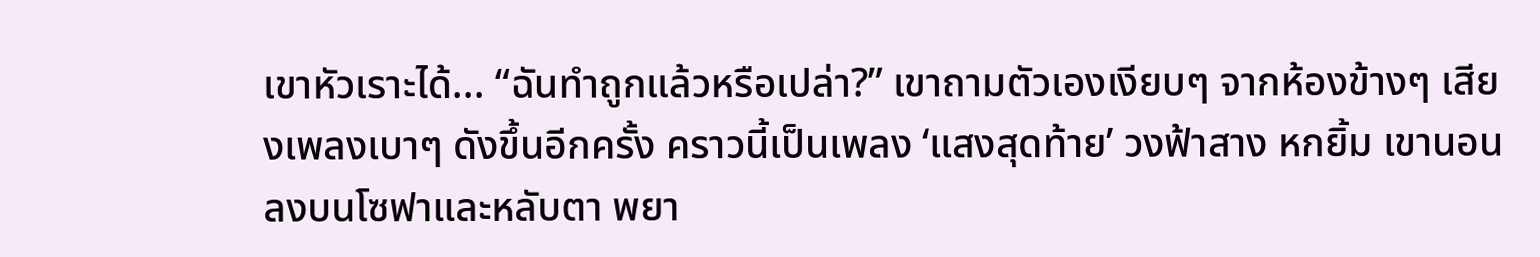เขาหัวเราะได้... “ฉันทำถูกแล้วหรือเปล่า?” เขาถามตัวเองเงียบๆ จากห้องข้างๆ เสียงเพลงเบาๆ ดังขึ้นอีกครั้ง คราวนี้เป็นเพลง ‘แสงสุดท้าย’ วงฟ้าสาง หกยิ้ม เขานอนลงบนโซฟาและหลับตา พยา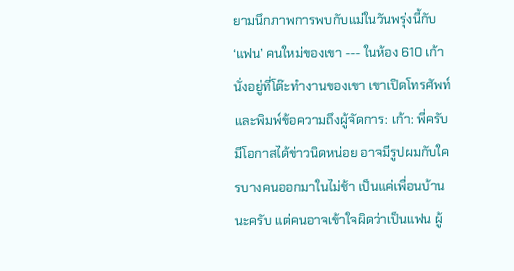ยามนึกภาพการพบกับแม่ในวันพรุ่งนี้กับ ‘แฟน’ คนใหม่ของเขา --- ในห้อง 610 เก้านั่งอยู่ที่โต๊ะทำงานของเขา เขาเปิดโทรศัพท์และพิมพ์ข้อความถึงผู้จัดการ: เก้า: พี่ครับ มีโอกาสได้ข่าวนิดหน่อย อาจมีรูปผมกับใครบางคนออกมาในไม่ช้า เป็นแค่เพื่อนบ้านนะครับ แต่คนอาจเข้าใจผิดว่าเป็นแฟน ผู้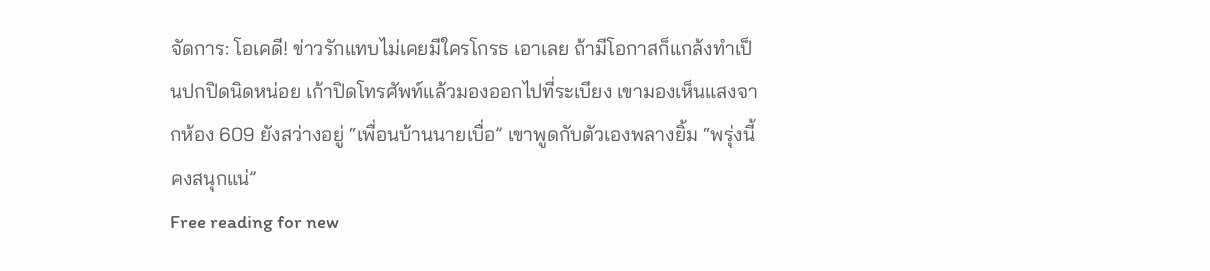จัดการ: โอเคดี! ข่าวรักแทบไม่เคยมีใครโกรธ เอาเลย ถ้ามีโอกาสก็แกล้งทำเป็นปกปิดนิดหน่อย เก้าปิดโทรศัพท์แล้วมองออกไปที่ระเบียง เขามองเห็นแสงจากห้อง 609 ยังสว่างอยู่ “เพื่อนบ้านนายเบื่อ” เขาพูดกับตัวเองพลางยิ้ม “พรุ่งนี้คงสนุกแน่”
Free reading for new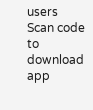users
Scan code to download app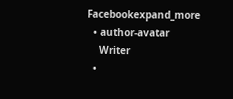Facebookexpand_more
  • author-avatar
    Writer
  •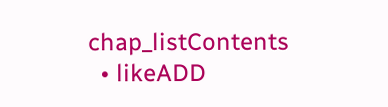chap_listContents
  • likeADD